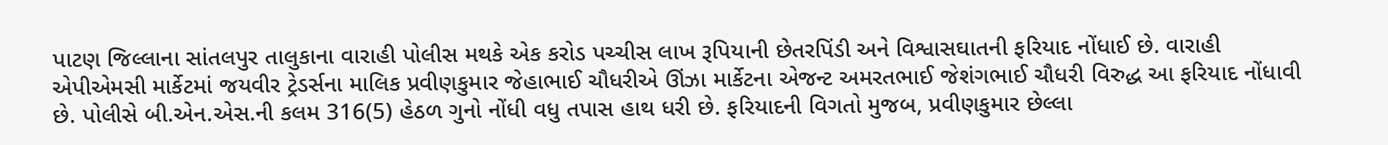પાટણ જિલ્લાના સાંતલપુર તાલુકાના વારાહી પોલીસ મથકે એક કરોડ પચ્ચીસ લાખ રૂપિયાની છેતરપિંડી અને વિશ્વાસઘાતની ફરિયાદ નોંધાઈ છે. વારાહી એપીએમસી માર્કેટમાં જયવીર ટ્રેડર્સના માલિક પ્રવીણકુમાર જેહાભાઈ ચૌધરીએ ઊંઝા માર્કેટના એજન્ટ અમરતભાઈ જેશંગભાઈ ચૌધરી વિરુદ્ધ આ ફરિયાદ નોંધાવી છે. પોલીસે બી.એન.એસ.ની કલમ 316(5) હેઠળ ગુનો નોંધી વધુ તપાસ હાથ ધરી છે. ફરિયાદની વિગતો મુજબ, પ્રવીણકુમાર છેલ્લા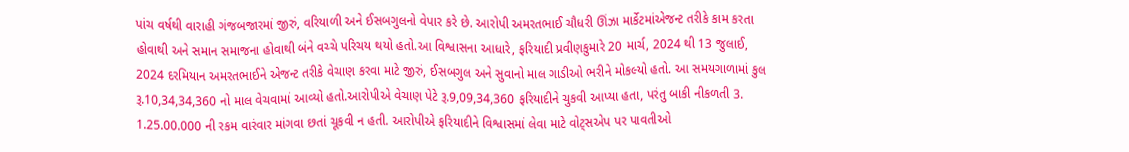પાંચ વર્ષથી વારાહી ગંજબજારમાં જીરું, વરિયાળી અને ઈસબગુલનો વેપાર કરે છે. આરોપી અમરતભાઈ ચૌધરી ઊંઝા માર્કેટમાંએજન્ટ તરીકે કામ કરતા હોવાથી અને સમાન સમાજના હોવાથી બંને વચ્ચે પરિચય થયો હતો.આ વિશ્વાસના આધારે, ફરિયાદી પ્રવીણકુમારે 20 માર્ચ, 2024 થી 13 જુલાઈ, 2024 દરમિયાન અમરતભાઈને એજન્ટ તરીકે વેચાણ કરવા માટે જીરું, ઈસબગુલ અને સુવાનો માલ ગાડીઓ ભરીને મોકલ્યો હતો. આ સમયગાળામાં કુલ રૂ.10,34,34,360 નો માલ વેચવામાં આવ્યો હતો.આરોપીએ વેચાણ પેટે રૂ.9,09,34,360 ફરિયાદીને ચુકવી આપ્યા હતા, પરંતુ બાકી નીકળતી 3. 1.25.00.000 ની રકમ વારંવાર માંગવા છતાં ચૂકવી ન હતી. આરોપીએ ફરિયાદીને વિશ્વાસમાં લેવા માટે વોટ્સએપ પર પાવતીઓ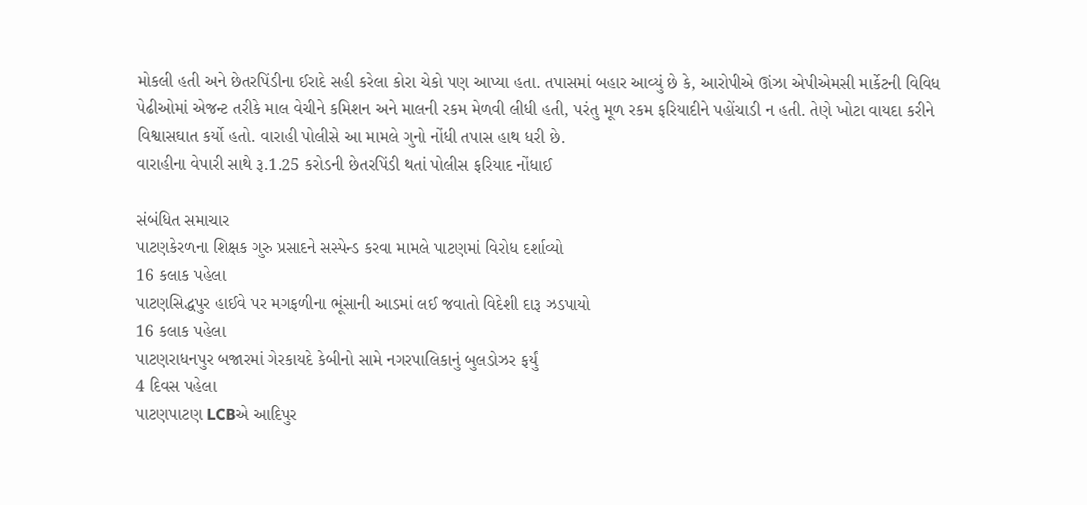મોકલી હતી અને છેતરપિંડીના ઈરાદે સહી કરેલા કોરા ચેકો પણ આપ્યા હતા. તપાસમાં બહાર આવ્યું છે કે, આરોપીએ ઊંઝા એપીએમસી માર્કેટની વિવિધ પેઢીઓમાં એજન્ટ તરીકે માલ વેચીને કમિશન અને માલની રકમ મેળવી લીધી હતી, પરંતુ મૂળ રકમ ફરિયાદીને પહોંચાડી ન હતી. તેણે ખોટા વાયદા કરીને વિશ્વાસઘાત કર્યો હતો. વારાહી પોલીસે આ મામલે ગુનો નોંધી તપાસ હાથ ધરી છે.
વારાહીના વેપારી સાથે રૂ.1.25 કરોડની છેતરપિંડી થતાં પોલીસ ફરિયાદ નોંધાઈ

સંબંધિત સમાચાર
પાટણકેરળના શિક્ષક ગુરુ પ્રસાદને સસ્પેન્ડ કરવા મામલે પાટણમાં વિરોધ દર્શાવ્યો
16 કલાક પહેલા
પાટણસિદ્ધપુર હાઈવે પર મગફળીના ભૂંસાની આડમાં લઈ જવાતો વિદેશી દારૂ ઝડપાયો
16 કલાક પહેલા
પાટણરાધનપુર બજારમાં ગેરકાયદે કેબીનો સામે નગરપાલિકાનું બુલડોઝર ફર્યું
4 દિવસ પહેલા
પાટણપાટણ LCBએ આદિપુર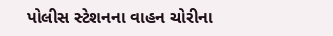પોલીસ સ્ટેશનના વાહન ચોરીના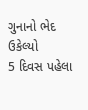ગુનાનો ભેદ ઉકેલ્યો
5 દિવસ પહેલા